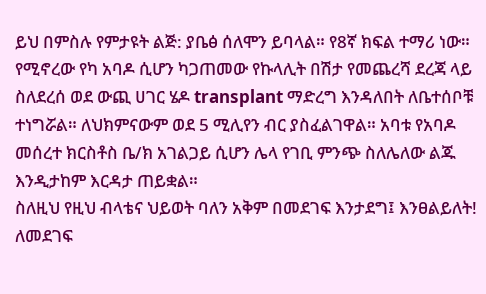ይህ በምስሉ የምታዩት ልጅ: ያቤፅ ሰለሞን ይባላል። የ8ኛ ክፍል ተማሪ ነው። የሚኖረው የካ አባዶ ሲሆን ካጋጠመው የኩላሊት በሽታ የመጨረሻ ደረጃ ላይ ስለደረሰ ወደ ውጪ ሀገር ሄዶ transplant ማድረግ እንዳለበት ለቤተሰቦቹ ተነግሯል። ለህክምናውም ወደ 5 ሚሊየን ብር ያስፈልገዋል። አባቱ የአባዶ መሰረተ ክርስቶስ ቤ/ክ አገልጋይ ሲሆን ሌላ የገቢ ምንጭ ስለሌለው ልጁ እንዲታከም እርዳታ ጠይቋል።
ስለዚህ የዚህ ብላቴና ህይወት ባለን አቅም በመደገፍ እንታደግ፤ እንፀልይለት!
ለመደገፍ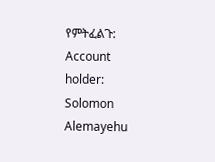የምትፈልጉ: Account holder: Solomon Alemayehu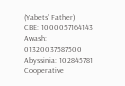(Yabets’ Father)
CBE: 1000057164143
Awash: 01320037587500
Abyssinia: 102845781
Cooperative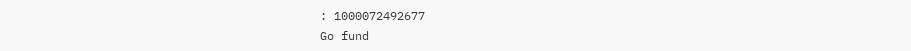: 1000072492677
Go fund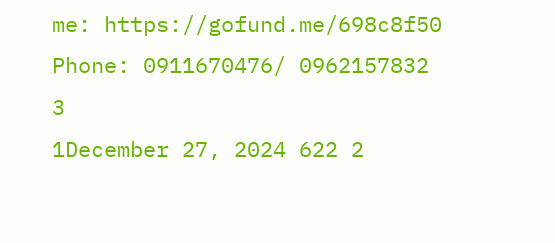me: https://gofund.me/698c8f50
Phone: 0911670476/ 0962157832
3
1December 27, 2024 622 2